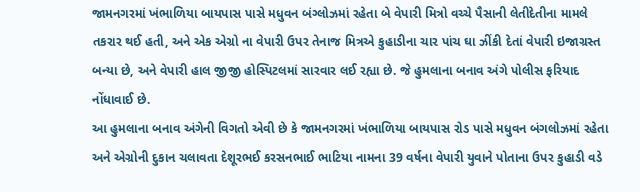જામનગરમાં ખંભાળિયા બાયપાસ પાસે મધુવન બંગ્લોઝમાં રહેતા બે વેપારી મિત્રો વચ્ચે પૈસાની લેતીદેતીના મામલે તકરાર થઈ હતી, અને એક એગ્રો ના વેપારી ઉપર તેનાજ મિત્રએ કુહાડીના ચાર પાંચ ઘા ઝીંકી દેતાં વેપારી ઇજાગ્રસ્ત બન્યા છે, અને વેપારી હાલ જીજી હોસ્પિટલમાં સારવાર લઈ રહ્યા છે. જે હુમલાના બનાવ અંગે પોલીસ ફરિયાદ નોંધાવાઈ છે.
આ હુમલાના બનાવ અંગેની વિગતો એવી છે કે જામનગરમાં ખંભાળિયા બાયપાસ રોડ પાસે મધુવન બંગલોઝમાં રહેતા અને એગ્રોની દુકાન ચલાવતા દેશૂરભઈ કરસનભાઈ ભાટિયા નામના 39 વર્ષના વેપારી યુવાને પોતાના ઉપર કુહાડી વડે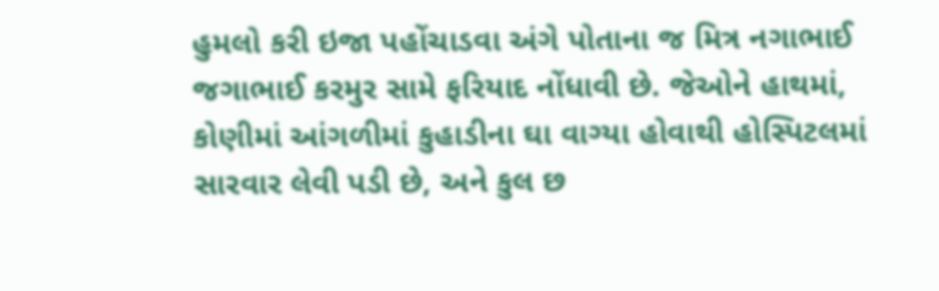હુમલો કરી ઇજા પહોંચાડવા અંગે પોતાના જ મિત્ર નગાભાઈ જગાભાઈ કરમુર સામે ફરિયાદ નોંધાવી છે. જેઓને હાથમાં, કોણીમાં આંગળીમાં કુહાડીના ઘા વાગ્યા હોવાથી હોસ્પિટલમાં સારવાર લેવી પડી છે, અને કુલ છ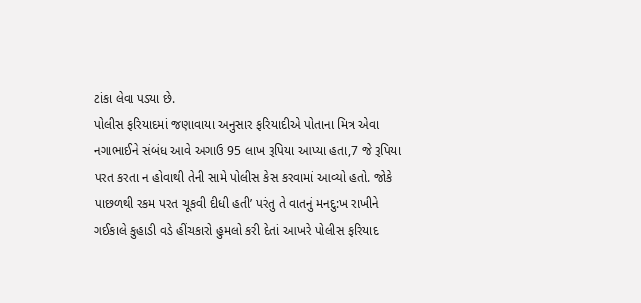ટાંકા લેવા પડ્યા છે.
પોલીસ ફરિયાદમાં જણાવાયા અનુસાર ફરિયાદીએ પોતાના મિત્ર એવા નગાભાઈને સંબંધ આવે અગાઉ 95 લાખ રૂપિયા આપ્યા હતા,7 જે રૂપિયા પરત કરતા ન હોવાથી તેની સામે પોલીસ કેસ કરવામાં આવ્યો હતો. જોકે પાછળથી રકમ પરત ચૂકવી દીધી હતી’ પરંતુ તે વાતનું મનદુ:ખ રાખીને ગઈકાલે કુહાડી વડે હીંચકારો હુમલો કરી દેતાં આખરે પોલીસ ફરિયાદ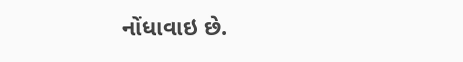નોંધાવાઇ છે.